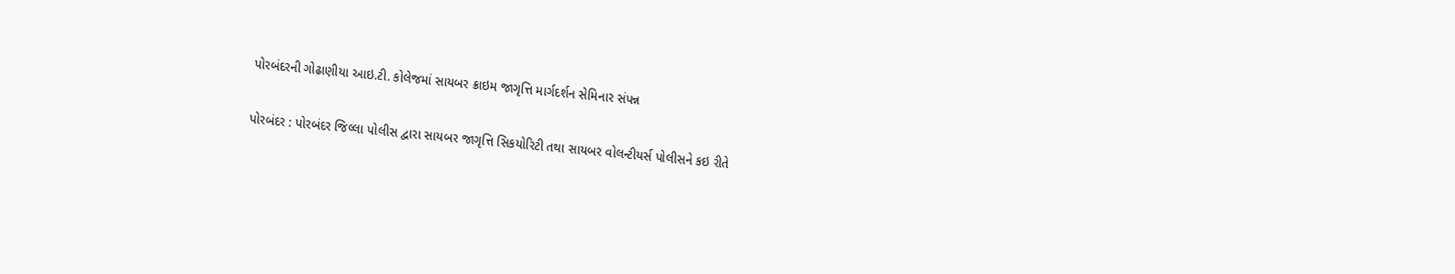પોરબંદરની ગોઢાણીયા આઇ.ટી. કોલેજમાં સાયબર ક્રાઇમ જાગૃત્તિ માર્ગદર્શન સેમિનાર સંપન્ન

પોરબંદર : પોરબંદર જિલ્લા પોલીસ દ્વારા સાયબર જાગૃત્તિ સિકયોરિટી તથા સાયબર વોલન્ટીયર્સ પોલીસને કઇ રીતે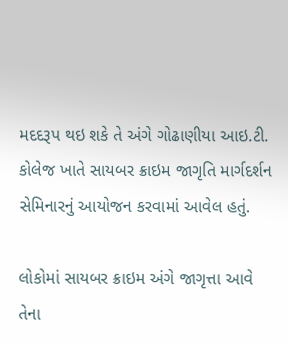મદદરૂપ થઇ શકે તે અંગે ગોઢાણીયા આઇ.ટી. કોલેજ ખાતે સાયબર ક્રાઇમ જાગૃતિ માર્ગદર્શન સેમિનારનું આયોજન કરવામાં આવેલ હતું.

લોકોમાં સાયબર ક્રાઇમ અંગે જાગૃત્તા આવે તેના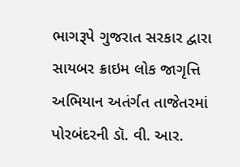ભાગરૂપે ગુજરાત સરકાર દ્વારા સાયબર ક્રાઇમ લોક જાગૃત્તિ અભિયાન અતંર્ગત તાજેતરમાં પોરબંદરની ડૉ. વી. આર.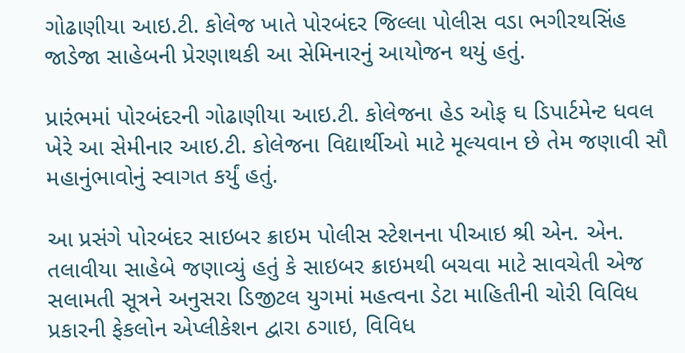ગોઢાણીયા આઇ.ટી. કોલેજ ખાતે પોરબંદર જિલ્લા પોલીસ વડા ભગીરથસિંહ જાડેજા સાહેબની પ્રેરણાથકી આ સેમિનારનું આયોજન થયું હતું.

પ્રારંભમાં પોરબંદરની ગોઢાણીયા આઇ.ટી. કોલેજના હેડ ઓફ ઘ ડિપાર્ટમેન્ટ ધવલ ખેરે આ સેમીનાર આઇ.ટી. કોલેજના વિદ્યાર્થીઓ માટે મૂલ્યવાન છે તેમ જણાવી સૌ મહાનુંભાવોનું સ્વાગત કર્યું હતું.

આ પ્રસંગે પોરબંદર સાઇબર ક્રાઇમ પોલીસ સ્ટેશનના પીઆઇ શ્રી એન. એન. તલાવીયા સાહેબે જણાવ્યું હતું કે સાઇબર ક્રાઇમથી બચવા માટે સાવચેતી એજ સલામતી સૂત્રને અનુસરા ડિજીટલ યુગમાં મહત્વના ડેટા માહિતીની ચોરી વિવિધ પ્રકારની ફેકલોન એપ્લીકેશન દ્વારા ઠગાઇ, વિવિધ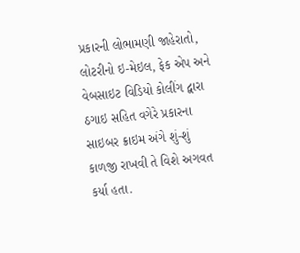પ્રકારની લોભામણી જાહેરાતો, લોટરીનો ઇ-મેઇલ, ફેક એપ અને વેબસાઇટ વિડિયો કોલીંગ દ્વારા ઠગાઇ સહિત વગેરે પ્રકારના સાઇબર ક્રાઇમ અંગે શું-શું કાળજી રાખવી તે વિશે અગવત કર્યા હતા.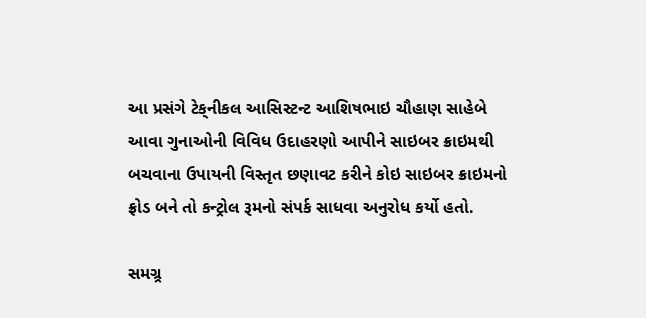આ પ્રસંગે ટેક્‌નીકલ આસિસ્ટન્ટ આશિષભાઇ ચૌહાણ સાહેબે આવા ગુનાઓની વિવિધ ઉદાહરણો આપીને સાઇબર ક્રાઇમથી બચવાના ઉપાયની વિસ્તૃત છણાવટ કરીને કોઇ સાઇબર ક્રાઇમનો ફ્રોડ બને તો કન્ટ્રોલ રૂમનો સંપર્ક સાધવા અનુરોધ કર્યો હતો.

સમગ્ર્ર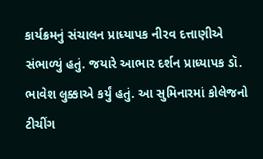કાર્યક્રમનું સંચાલન પ્રાધ્યાપક નીરવ દત્તાણીએ સંભાળ્યું હતું. જયારે આભાર દર્શન પ્રાધ્યાપક ડૉ. ભાવેશ લુક્કાએ કર્યું હતું. આ સુમિનારમાં કોલેજનો ટીચીંગ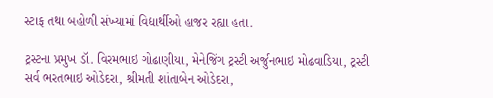સ્ટાફ તથા બહોળી સંખ્યામાં વિદ્યાર્થીઓ હાજર રહ્યા હતા.

ટ્રસ્ટના પ્રમુખ ડૉ. વિરમભાઇ ગોઢાણીયા, મેનેજિંગ ટ્રસ્ટી અર્જુનભાઇ મોઢવાડિયા, ટ્રસ્ટી સર્વ ભરતભાઇ ઓડેદરા, શ્રીમતી શાંતાબેન ઓડેદરા,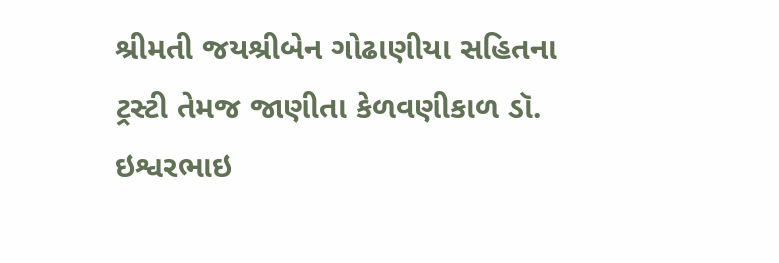શ્રીમતી જયશ્રીબેન ગોઢાણીયા સહિતના ટ્રસ્ટી તેમજ જાણીતા કેળવણીકાળ ડૉ. ઇશ્વરભાઇ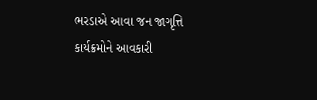ભરડાએ આવા જન જાગૃત્તિ કાર્યક્રમોને આવકારી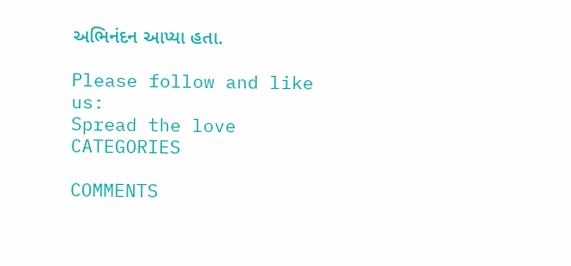અભિનંદન આપ્યા હતા.

Please follow and like us:
Spread the love
CATEGORIES

COMMENTS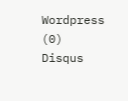Wordpress (0)
Disqus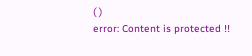( )
error: Content is protected !!